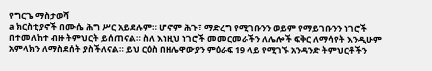የግርጌ ማስታወሻ
a ክርስቲያኖች በሙሴ ሕግ ሥር አይደሉም። ሆኖም ሕጉ፣ ማድረግ የሚገቡንን ወይም የማይገቡንን ነገሮች በተመለከተ ብዙ ትምህርት ይሰጠናል። ስለ እነዚህ ነገሮች መመርመራችን ለሌሎች ፍቅር ለማሳየት እንዲሁም አምላክን ለማስደሰት ያስችለናል። ይህ ርዕስ በዘሌዋውያን ምዕራፍ 19 ላይ የሚገኙ አንዳንድ ትምህርቶችን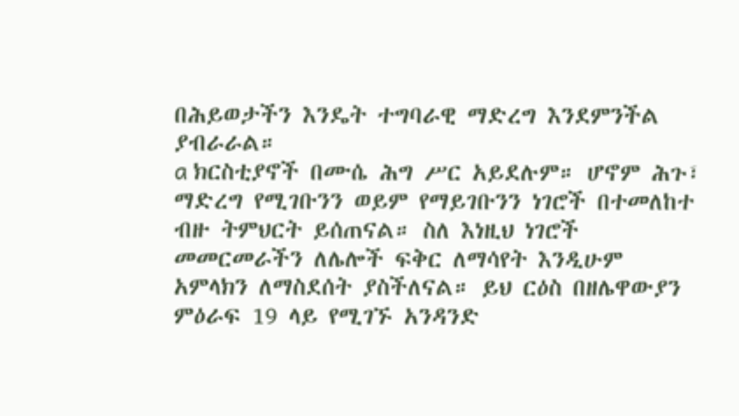በሕይወታችን እንዴት ተግባራዊ ማድረግ እንደምንችል ያብራራል።
a ክርስቲያኖች በሙሴ ሕግ ሥር አይደሉም። ሆኖም ሕጉ፣ ማድረግ የሚገቡንን ወይም የማይገቡንን ነገሮች በተመለከተ ብዙ ትምህርት ይሰጠናል። ስለ እነዚህ ነገሮች መመርመራችን ለሌሎች ፍቅር ለማሳየት እንዲሁም አምላክን ለማስደሰት ያስችለናል። ይህ ርዕስ በዘሌዋውያን ምዕራፍ 19 ላይ የሚገኙ አንዳንድ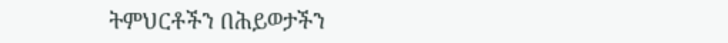ትምህርቶችን በሕይወታችን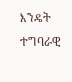እንዴት ተግባራዊ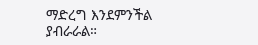ማድረግ እንደምንችል ያብራራል።